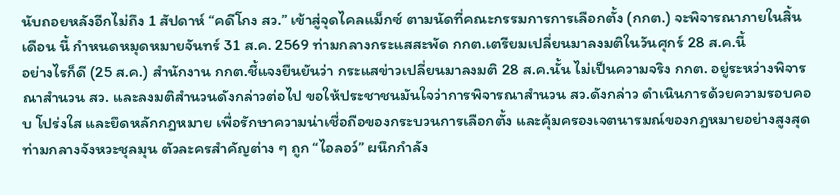นับถอยหลังอีกไม่ถึง 1 สัปดาห์ “คดีโกง สว.” เข้าสู่จุดไคลแม็กซ์ ตามนัดที่คณะกรรมการการเลือกตั้ง (กกต.) จะพิจารณาภายในสิ้นเดือน นี้ กำหนดหมุดหมายจันทร์ 31 ส.ค. 2569 ท่ามกลางกระแสสะพัด กกต.เตรียมเปลี่ยนมาลงมติในวันศุกร์ 28 ส.ค.นี้
อย่างไรก็ดี (25 ส.ค.) สำนักงาน กกต.ชี้แจงยืนยันว่า กระแสข่าวเปลี่ยนมาลงมติ 28 ส.ค.นั้น ไม่เป็นความจริง กกต. อยู่ระหว่างพิจารณาสำนวน สว. และลงมติสำนวนดังกล่าวต่อไป ขอให้ประชาชนมันใจว่าการพิจารณาสำนวน สว.ดังกล่าว ดำเนินการด้วยความรอบคอบ โปร่งใส และยึดหลักกฎหมาย เพื่อรักษาความน่าเชื่อถือของกระบวนการเลือกตั้ง และคุ้มครองเจตนารมณ์ของกฎหมายอย่างสูงสุด
ท่ามกลางจังหวะชุลมุน ตัวละครสำคัญต่าง ๆ ถูก “ไอลอว์” ผนึกกำลัง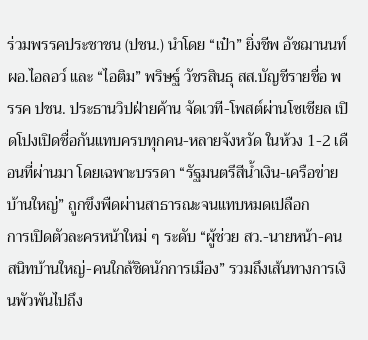ร่วมพรรคประชาชน (ปชน.) นำโดย “เป๋า” ยิ่งชีพ อัชฌานนท์ ผอ.ไอลอว์ และ “ไอติม” พริษฐ์ วัชรสินธุ สส.บัญชีรายชื่อ พรรค ปชน. ประธานวิปฝ่ายค้าน จัดเวที-โพสต์ผ่านโซเชียล เปิดโปงเปิดชื่อกันแทบครบทุกคน-หลายจังหวัด ในห้วง 1-2 เดือนที่ผ่านมา โดยเฉพาะบรรดา “รัฐมนตรีสีน้ำเงิน-เครือข่ายบ้านใหญ่” ถูกขึงพืดผ่านสาธารณะจนแทบหมดเปลือก
การเปิดตัวละครหน้าใหม่ ๆ ระดับ “ผู้ช่วย สว.-นายหน้า-คนสนิทบ้านใหญ่-คนใกล้ชิดนักการเมือง” รวมถึงเส้นทางการเงินพัวพันไปถึง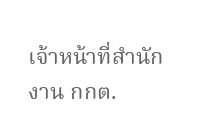เจ้าหน้าที่สำนักงาน กกต.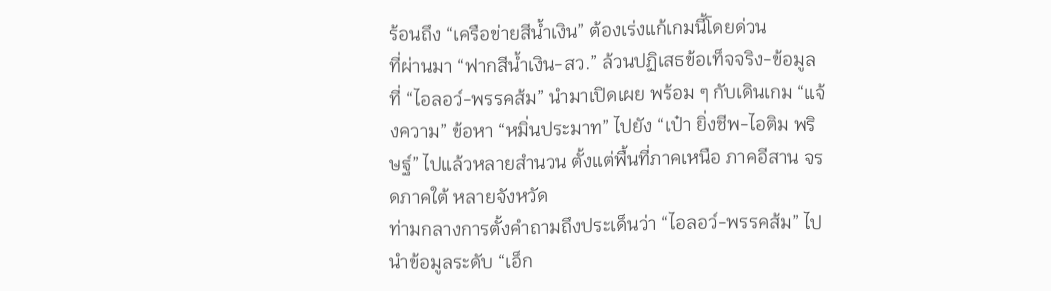ร้อนถึง “เครือข่ายสีน้ำเงิน” ต้องเร่งแก้เกมนี้โดยด่วน
ที่ผ่านมา “ฟากสีน้ำเงิน-สว.” ล้วนปฏิเสธข้อเท็จจริง-ข้อมูลที่ “ไอลอว์-พรรคส้ม” นำมาเปิดเผย พร้อม ๆ กับเดินเกม “แจ้งความ” ข้อหา “หมิ่นประมาท” ไปยัง “เป๋า ยิ่งชีพ-ไอติม พริษฐ์” ไปแล้วหลายสำนวน ตั้งแต่พื้นที่ภาคเหนือ ภาคอีสาน จรดภาคใต้ หลายจังหวัด
ท่ามกลางการตั้งคำถามถึงประเด็นว่า “ไอลอว์-พรรคส้ม” ไปนำข้อมูลระดับ “เอ็ก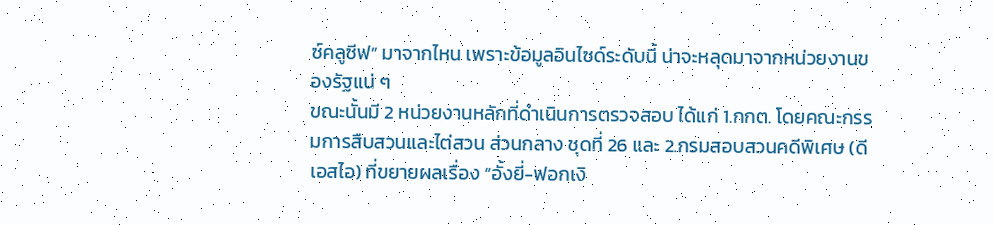ซ์คลูซีฟ” มาจากไหน เพราะข้อมูลอินไซด์ระดับนี้ น่าจะหลุดมาจากหน่วยงานของรัฐแน่ ๆ
ขณะนั้นมี 2 หน่วยงานหลักที่ดำเนินการตรวจสอบ ได้แก่ 1.กกต. โดยคณะกรรมการสืบสวนและไต่สวน ส่วนกลาง ชุดที่ 26 และ 2.กรมสอบสวนคดีพิเศษ (ดีเอสไอ) ที่ขยายผลเรื่อง “อั้งยี่-ฟอกเงิ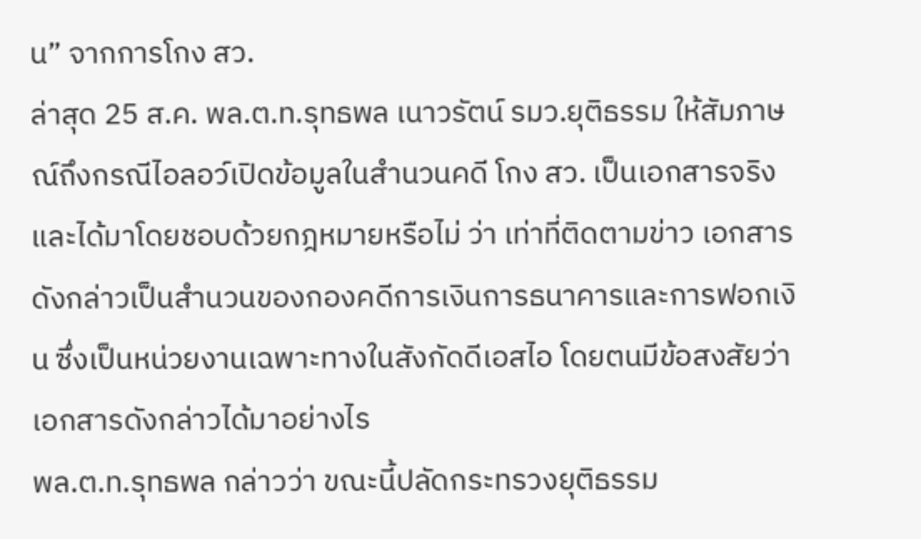น” จากการโกง สว.
ล่าสุด 25 ส.ค. พล.ต.ท.รุทธพล เนาวรัตน์ รมว.ยุติธรรม ให้สัมภาษณ์ถึงกรณีไอลอว์เปิดข้อมูลในสำนวนคดี โกง สว. เป็นเอกสารจริง และได้มาโดยชอบด้วยกฎหมายหรือไม่ ว่า เท่าที่ติดตามข่าว เอกสารดังกล่าวเป็นสำนวนของกองคดีการเงินการธนาคารและการฟอกเงิน ซึ่งเป็นหน่วยงานเฉพาะทางในสังกัดดีเอสไอ โดยตนมีข้อสงสัยว่าเอกสารดังกล่าวได้มาอย่างไร
พล.ต.ท.รุทธพล กล่าวว่า ขณะนี้ปลัดกระทรวงยุติธรรม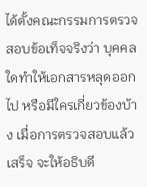ได้ตั้งคณะกรรมการตรวจสอบข้อเท็จจริงว่า บุคคลใดทำให้เอกสารหลุดออกไป หรือมีใครเกี่ยวข้องบ้าง เมื่อการตรวจสอบแล้วเสร็จ จะให้อธิบดี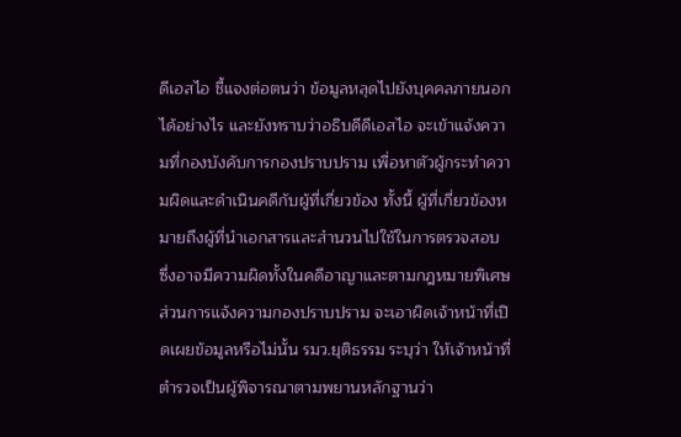ดีเอสไอ ชี้แจงต่อตนว่า ข้อมูลหลุดไปยังบุคคลภายนอกได้อย่างไร และยังทราบว่าอธิบดีดีเอสไอ จะเข้าแจ้งความที่กองบังคับการกองปราบปราม เพื่อหาตัวผู้กระทำความผิดและดำเนินคดีกับผู้ที่เกี่ยวข้อง ทั้งนี้ ผู้ที่เกี่ยวข้องหมายถึงผู้ที่นำเอกสารและสำนวนไปใช้ในการตรวจสอบ ซึ่งอาจมีความผิดทั้งในคดีอาญาและตามกฎหมายพิเศษ
ส่วนการแจ้งความกองปราบปราม จะเอาผิดเจ้าหน้าที่เปิดเผยข้อมูลหรือไม่นั้น รมว.ยุติธรรม ระบุว่า ให้เจ้าหน้าที่ตำรวจเป็นผู้พิจารณาตามพยานหลักฐานว่า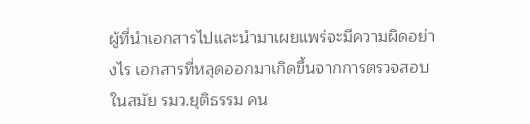ผู้ที่นำเอกสารไปและนำมาเผยแพร่จะมีความผิดอย่างไร เอกสารที่หลุดออกมาเกิดขึ้นจากการตรวจสอบในสมัย รมว.ยุติธรรม คน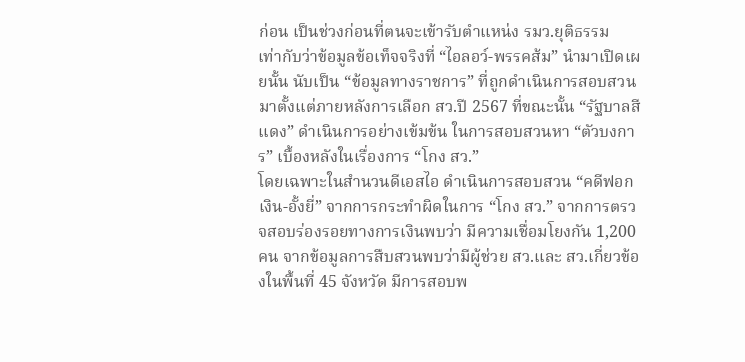ก่อน เป็นช่วงก่อนที่ตนจะเข้ารับตำแหน่ง รมว.ยุติธรรม
เท่ากับว่าข้อมูลข้อเท็จจริงที่ “ไอลอว์-พรรคส้ม” นำมาเปิดเผยนั้น นับเป็น “ข้อมูลทางราชการ” ที่ถูกดำเนินการสอบสวนมาตั้งแต่ภายหลังการเลือก สว.ปี 2567 ที่ขณะนั้น “รัฐบาลสีแดง” ดำเนินการอย่างเข้มข้น ในการสอบสวนหา “ตัวบงการ” เบื้องหลังในเรื่องการ “โกง สว.”
โดยเฉพาะในสำนวนดีเอสไอ ดำเนินการสอบสวน “คดีฟอกเงิน-อั้งยี่” จากการกระทำผิดในการ “โกง สว.” จากการตรวจสอบร่องรอยทางการเงินพบว่า มีความเชื่อมโยงกัน 1,200 คน จากข้อมูลการสืบสวนพบว่ามีผู้ช่วย สว.และ สว.เกี่ยวข้องในพื้นที่ 45 จังหวัด มีการสอบพ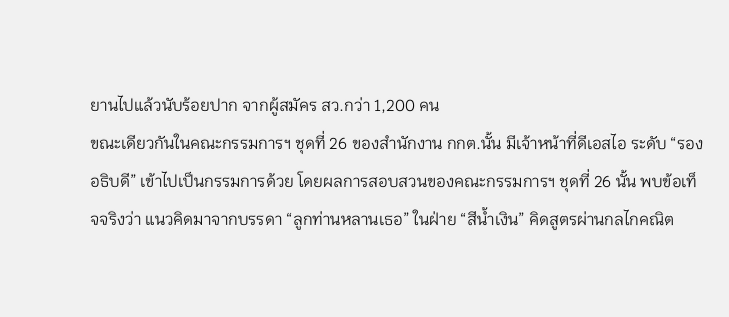ยานไปแล้วนับร้อยปาก จากผู้สมัคร สว.กว่า 1,200 คน
ขณะเดียวกันในคณะกรรมการฯ ชุดที่ 26 ของสำนักงาน กกต.นั้น มีเจ้าหน้าที่ดีเอสไอ ระดับ “รองอธิบดี” เข้าไปเป็นกรรมการด้วย โดยผลการสอบสวนของคณะกรรมการฯ ชุดที่ 26 นั้น พบข้อเท็จจริงว่า แนวคิดมาจากบรรดา “ลูกท่านหลานเธอ” ในฝ่าย “สีน้ำเงิน” คิดสูตรผ่านกลไกคณิต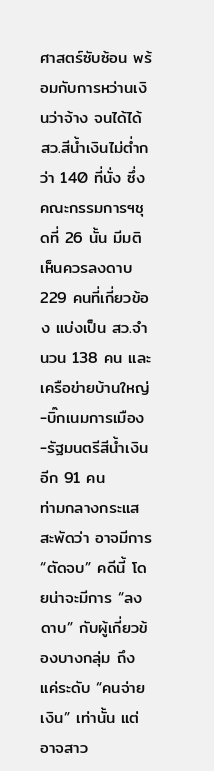ศาสตร์ซับซ้อน พร้อมกับการหว่านเงินว่าจ้าง จนได้ได้ สว.สีน้ำเงินไม่ต่ำกว่า 140 ที่นั่ง ซึ่งคณะกรรมการฯชุดที่ 26 นั้น มีมติเห็นควรลงดาบ 229 คนที่เกี่ยวข้อง แบ่งเป็น สว.จำนวน 138 คน และเครือข่ายบ้านใหญ่-บิ๊กเนมการเมือง-รัฐมนตรีสีน้ำเงิน อีก 91 คน
ท่ามกลางกระแสสะพัดว่า อาจมีการ “ตัดจบ” คดีนี้ โดยน่าจะมีการ “ลงดาบ” กับผู้เกี่ยวข้องบางกลุ่ม ถึงแค่ระดับ “คนจ่ายเงิน” เท่านั้น แต่อาจสาว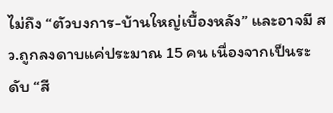ไม่ถึง “ตัวบงการ-บ้านใหญ่เบื้องหลัง” และอาจมี สว.ถูกลงดาบแค่ประมาณ 15 คน เนื่องจากเป็นระดับ “สี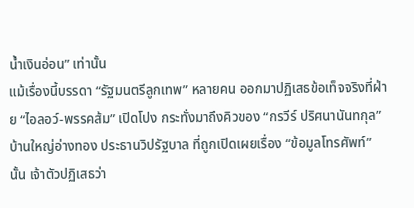น้ำเงินอ่อน” เท่านั้น
แม้เรื่องนี้บรรดา “รัฐมนตรีลูกเทพ” หลายคน ออกมาปฏิเสธข้อเท็จจริงที่ฝ่าย “ไอลอว์-พรรคส้ม” เปิดโปง กระทั่งมาถึงคิวของ “กรวีร์ ปริศนานันทกุล” บ้านใหญ่อ่างทอง ประธานวิปรัฐบาล ที่ถูกเปิดเผยเรื่อง “ข้อมูลโทรศัพท์” นั้น เจ้าตัวปฏิเสธว่า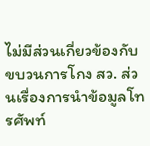ไม่มีส่วนเกี่ยวข้องกับขบวนการโกง สว. ส่วนเรื่องการนำข้อมูลโทรศัพท์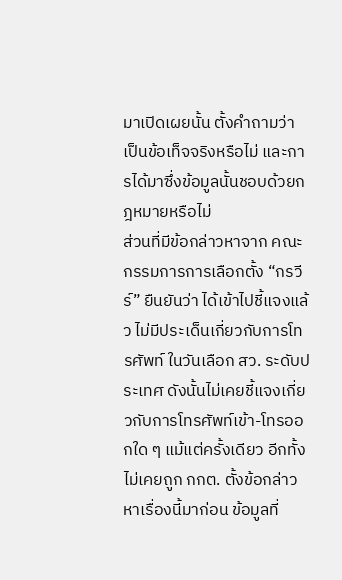มาเปิดเผยนั้น ตั้งคำถามว่า เป็นข้อเท็จจริงหรือไม่ และการได้มาซึ่งข้อมูลนั้นชอบด้วยกฎหมายหรือไม่
ส่วนที่มีข้อกล่าวหาจาก คณะกรรมการการเลือกตั้ง “กรวีร์” ยืนยันว่า ได้เข้าไปชี้แจงแล้ว ไม่มีประเด็นเกี่ยวกับการโทรศัพท์ ในวันเลือก สว. ระดับประเทศ ดังนั้นไม่เคยชี้แจงเกี่ยวกับการโทรศัพท์เข้า-โทรออกใด ๆ แม้แต่ครั้งเดียว อีกทั้งไม่เคยถูก กกต. ตั้งข้อกล่าวหาเรื่องนี้มาก่อน ข้อมูลที่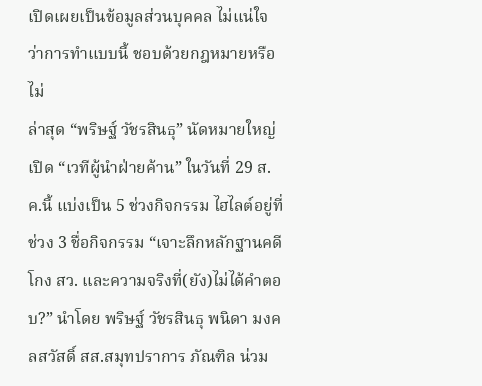เปิดเผยเป็นข้อมูลส่วนบุคคล ไม่แน่ใจว่าการทำแบบนี้ ชอบด้วยกฎหมายหรือไม่
ล่าสุด “พริษฐ์ วัชรสินธุ” นัดหมายใหญ่ เปิด “เวทีผู้นำฝ่ายค้าน” ในวันที่ 29 ส.ค.นี้ แบ่งเป็น 5 ช่วงกิจกรรม ไฮไลต์อยู่ที่ ช่วง 3 ชื่อกิจกรรม “เจาะลึกหลักฐานคดี โกง สว. และความจริงที่(ยัง)ไม่ได้คำตอบ?” นำโดย พริษฐ์ วัชรสินธุ พนิดา มงคลสวัสดิ์ สส.สมุทปราการ ภัณฑิล น่วม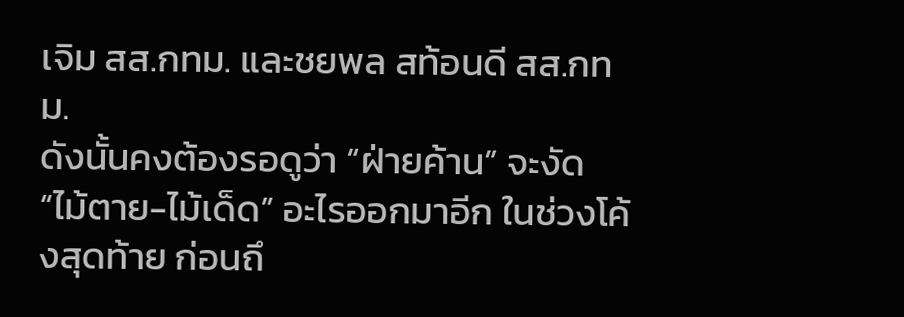เจิม สส.กทม. และชยพล สท้อนดี สส.กทม.
ดังนั้นคงต้องรอดูว่า “ฝ่ายค้าน” จะงัด “ไม้ตาย-ไม้เด็ด” อะไรออกมาอีก ในช่วงโค้งสุดท้าย ก่อนถึ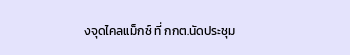งจุดไคลแม็กซ์ ที่ กกต.นัดประชุม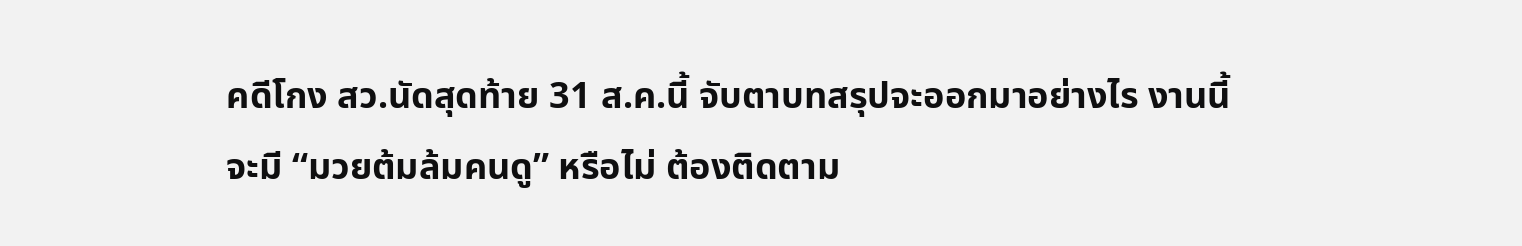คดีโกง สว.นัดสุดท้าย 31 ส.ค.นี้ จับตาบทสรุปจะออกมาอย่างไร งานนี้จะมี “มวยต้มล้มคนดู” หรือไม่ ต้องติดตาม